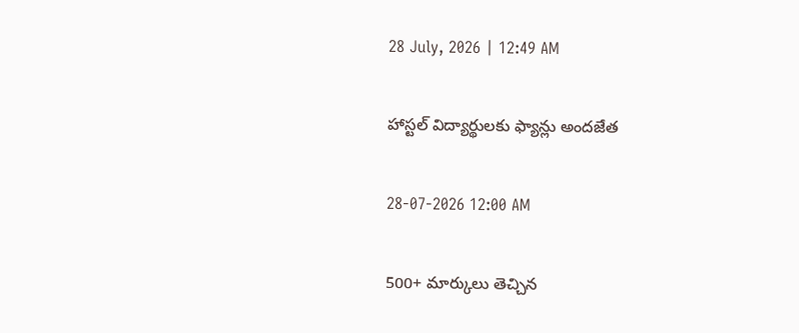28 July, 2026 | 12:49 AM

హాస్టల్ విద్యార్థులకు ఫ్యాన్లు అందజేత

28-07-2026 12:00 AM

500+ మార్కులు తెచ్చిన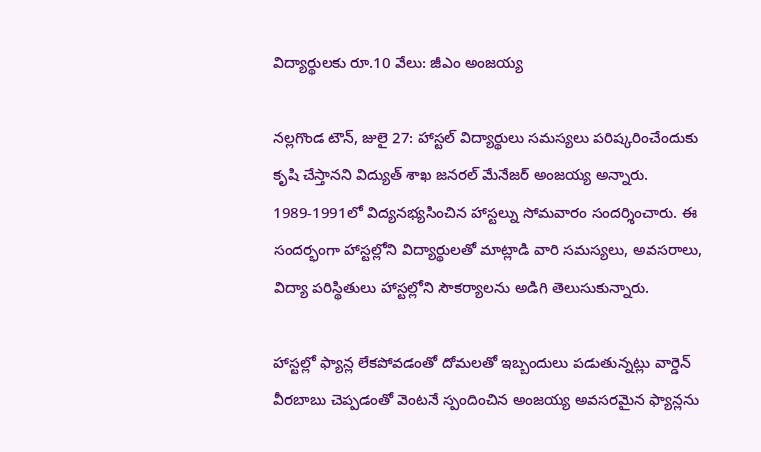విద్యార్థులకు రూ.10 వేలు: జీఎం అంజయ్య

నల్లగొండ టౌన్, జులై 27: హాస్టల్ విద్యార్థులు సమస్యలు పరిష్కరించేందుకు కృషి చేస్తానని విద్యుత్ శాఖ జనరల్ మేనేజర్ అంజయ్య అన్నారు. 1989-1991లో విద్యనభ్యసించిన హాస్టల్ను సోమవారం సందర్శించారు. ఈ సందర్భంగా హాస్టల్లోని విద్యార్థులతో మాట్లాడి వారి సమస్యలు, అవసరాలు, విద్యా పరిస్థితులు హాస్టల్లోని సౌకర్యాలను అడిగి తెలుసుకున్నారు.

హాస్టల్లో ఫ్యాన్ల లేకపోవడంతో దోమలతో ఇబ్బందులు పడుతున్నట్లు వార్డెన్ వీరబాబు చెప్పడంతో వెంటనే స్పందించిన అంజయ్య అవసరమైన ఫ్యాన్లను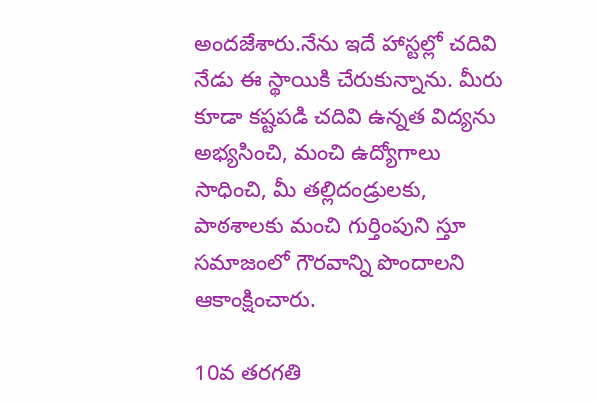అందజేశారు.నేను ఇదే హాస్టల్లో చదివి నేడు ఈ స్థాయికి చేరుకున్నాను. మీరు కూడా కష్టపడి చదివి ఉన్నత విద్యను అభ్యసించి, మంచి ఉద్యోగాలు సాధించి, మీ తల్లిదండ్రులకు, పాఠశాలకు మంచి గుర్తింపుని స్తూ సమాజంలో గౌరవాన్ని పొందాలని ఆకాంక్షించారు.

10వ తరగతి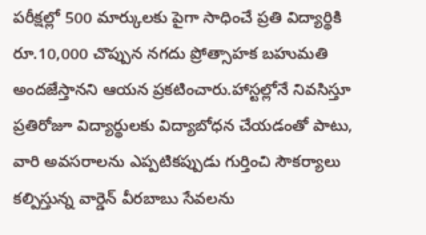పరీక్షల్లో 500 మార్కులకు పైగా సాధించే ప్రతి విద్యార్థికి రూ.10,000 చొప్పున నగదు ప్రోత్సాహక బహుమతి అందజేస్తానని ఆయన ప్రకటించారు.హాస్టల్లోనే నివసిస్తూ ప్రతిరోజూ విద్యార్థులకు విద్యాబోధన చేయడంతో పాటు, వారి అవసరాలను ఎప్పటికప్పుడు గుర్తించి సౌకర్యాలు కల్పిస్తున్న వార్డెన్ వీరబాబు సేవలను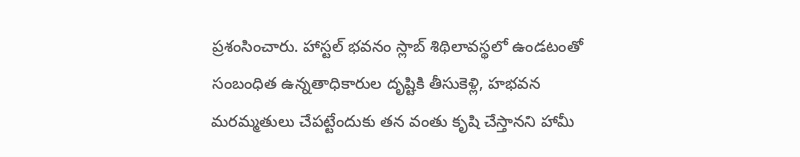ప్రశంసించారు. హాస్టల్ భవనం స్లాబ్ శిథిలావస్థలో ఉండటంతో సంబంధిత ఉన్నతాధికారుల దృష్టికి తీసుకెళ్లి, హభవన మరమ్మతులు చేపట్టేందుకు తన వంతు కృషి చేస్తానని హామీ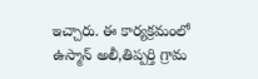ఇచ్చారు. ఈ కార్యక్రమంలో ఉస్మాన్ అలీ,తిప్పర్తి గ్రామ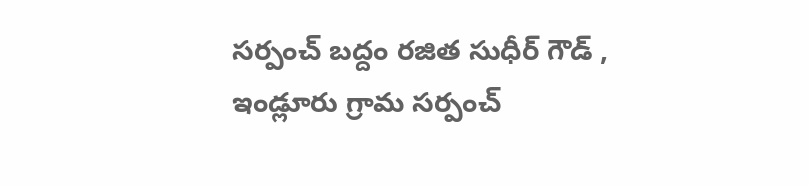సర్పంచ్ బద్దం రజిత సుధీర్ గౌడ్ , ఇండ్లూరు గ్రామ సర్పంచ్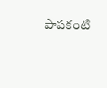పాపకంటి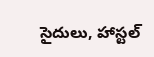సైదులు, హాస్టల్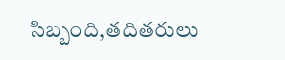సిబ్బంది,తదితరులు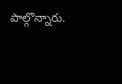పాల్గొన్నారు.